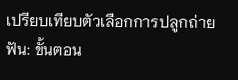เปรียบเทียบตัวเลือกการปลูกถ่ายฟัน: ขั้นตอน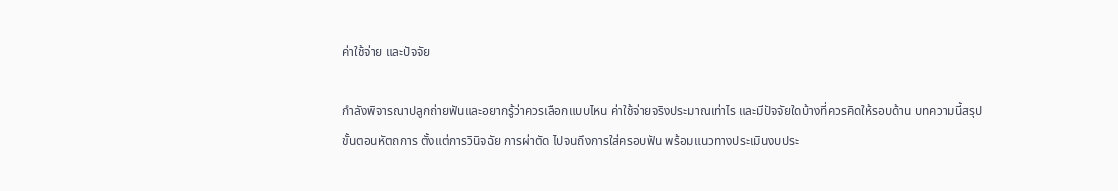ค่าใช้จ่าย และปัจจัย

กำลังพิจารณาปลูกถ่ายฟันและอยากรู้ว่าควรเลือกแบบไหน ค่าใช้จ่ายจริงประมาณเท่าไร และมีปัจจัยใดบ้างที่ควรคิดให้รอบด้าน บทความนี้สรุปขั้นตอนหัตถการ ตั้งแต่การวินิจฉัย การผ่าตัด ไปจนถึงการใส่ครอบฟัน พร้อมแนวทางประเมินงบประ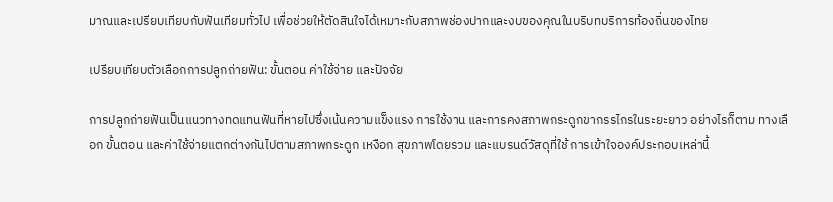มาณและเปรียบเทียบกับฟันเทียมทั่วไป เพื่อช่วยให้ตัดสินใจได้เหมาะกับสภาพช่องปากและงบของคุณในบริบทบริการท้องถิ่นของไทย

เปรียบเทียบตัวเลือกการปลูกถ่ายฟัน: ขั้นตอน ค่าใช้จ่าย และปัจจัย

การปลูกถ่ายฟันเป็นแนวทางทดแทนฟันที่หายไปซึ่งเน้นความแข็งแรง การใช้งาน และการคงสภาพกระดูกขากรรไกรในระยะยาว อย่างไรก็ตาม ทางเลือก ขั้นตอน และค่าใช้จ่ายแตกต่างกันไปตามสภาพกระดูก เหงือก สุขภาพโดยรวม และแบรนด์วัสดุที่ใช้ การเข้าใจองค์ประกอบเหล่านี้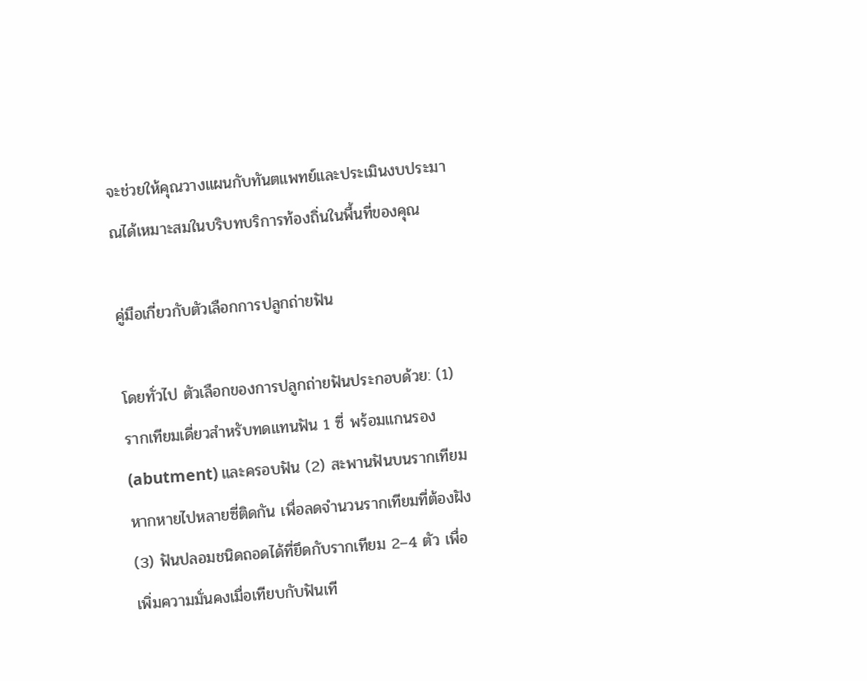จะช่วยให้คุณวางแผนกับทันตแพทย์และประเมินงบประมาณได้เหมาะสมในบริบทบริการท้องถิ่นในพื้นที่ของคุณ

คู่มือเกี่ยวกับตัวเลือกการปลูกถ่ายฟัน

โดยทั่วไป ตัวเลือกของการปลูกถ่ายฟันประกอบด้วย: (1) รากเทียมเดี่ยวสำหรับทดแทนฟัน 1 ซี่ พร้อมแกนรอง (abutment) และครอบฟัน (2) สะพานฟันบนรากเทียม หากหายไปหลายซี่ติดกัน เพื่อลดจำนวนรากเทียมที่ต้องฝัง (3) ฟันปลอมชนิดถอดได้ที่ยึดกับรากเทียม 2–4 ตัว เพื่อเพิ่มความมั่นคงเมื่อเทียบกับฟันเที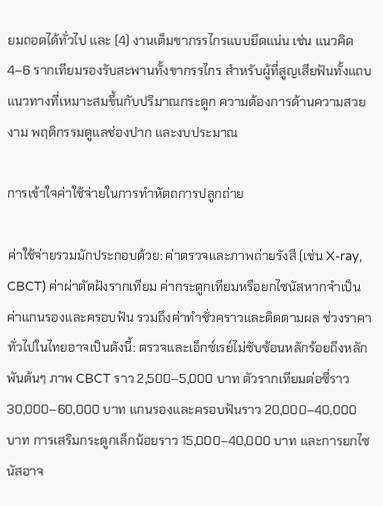ยมถอดได้ทั่วไป และ (4) งานเต็มขากรรไกรแบบยึดแน่น เช่น แนวคิด 4–6 รากเทียมรองรับสะพานทั้งขากรรไกร สำหรับผู้ที่สูญเสียฟันทั้งแถบ แนวทางที่เหมาะสมขึ้นกับปริมาณกระดูก ความต้องการด้านความสวยงาม พฤติกรรมดูแลช่องปาก และงบประมาณ

การเข้าใจค่าใช้จ่ายในการทำหัตถการปลูกถ่าย

ค่าใช้จ่ายรวมมักประกอบด้วย: ค่าตรวจและภาพถ่ายรังสี (เช่น X-ray, CBCT) ค่าผ่าตัดฝังรากเทียม ค่ากระดูกเทียมหรือยกไซนัสหากจำเป็น ค่าแกนรองและครอบฟัน รวมถึงค่าทำชั่วคราวและติดตามผล ช่วงราคาทั่วไปในไทยอาจเป็นดังนี้: ตรวจและเอ็กซ์เรย์ไม่ซับซ้อนหลักร้อยถึงหลักพันต้นๆ ภาพ CBCT ราว 2,500–5,000 บาท ตัวรากเทียมต่อซี่ราว 30,000–60,000 บาท แกนรองและครอบฟันราว 20,000–40,000 บาท การเสริมกระดูกเล็กน้อยราว 15,000–40,000 บาท และการยกไซนัสอาจ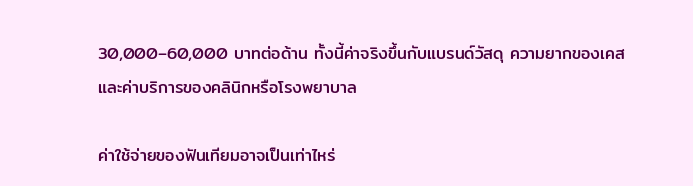30,000–60,000 บาทต่อด้าน ทั้งนี้ค่าจริงขึ้นกับแบรนด์วัสดุ ความยากของเคส และค่าบริการของคลินิกหรือโรงพยาบาล

ค่าใช้จ่ายของฟันเทียมอาจเป็นเท่าไหร่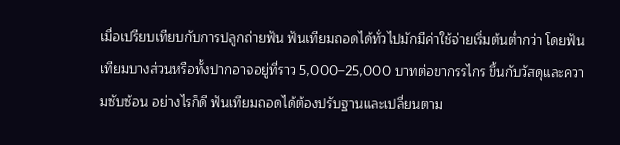เมื่อเปรียบเทียบกับการปลูกถ่ายฟัน ฟันเทียมถอดได้ทั่วไปมักมีค่าใช้จ่ายเริ่มต้นต่ำกว่า โดยฟันเทียมบางส่วนหรือทั้งปากอาจอยู่ที่ราว 5,000–25,000 บาทต่อขากรรไกร ขึ้นกับวัสดุและความซับซ้อน อย่างไรก็ดี ฟันเทียมถอดได้ต้องปรับฐานและเปลี่ยนตาม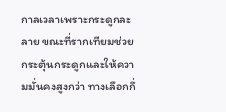กาลเวลาเพราะกระดูกละลาย ขณะที่รากเทียมช่วยกระตุ้นกระดูกและให้ความมั่นคงสูงกว่า ทางเลือกกึ่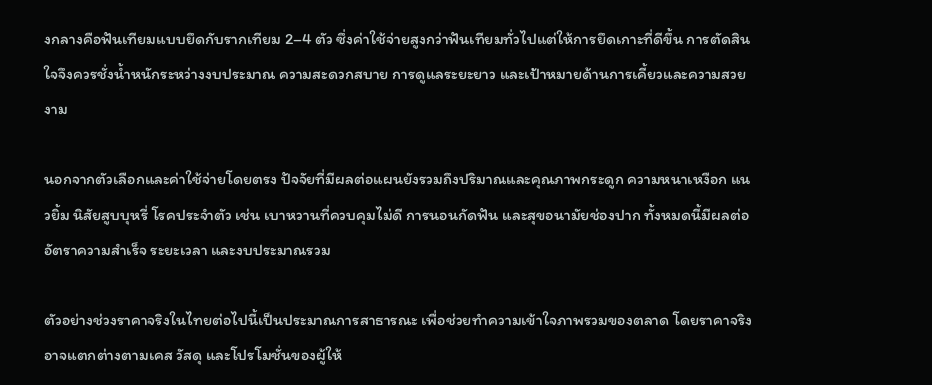งกลางคือฟันเทียมแบบยึดกับรากเทียม 2–4 ตัว ซึ่งค่าใช้จ่ายสูงกว่าฟันเทียมทั่วไปแต่ให้การยึดเกาะที่ดีขึ้น การตัดสินใจจึงควรชั่งน้ำหนักระหว่างงบประมาณ ความสะดวกสบาย การดูแลระยะยาว และเป้าหมายด้านการเคี้ยวและความสวยงาม

นอกจากตัวเลือกและค่าใช้จ่ายโดยตรง ปัจจัยที่มีผลต่อแผนยังรวมถึงปริมาณและคุณภาพกระดูก ความหนาเหงือก แนวยิ้ม นิสัยสูบบุหรี่ โรคประจำตัว เช่น เบาหวานที่ควบคุมไม่ดี การนอนกัดฟัน และสุขอนามัยช่องปาก ทั้งหมดนี้มีผลต่ออัตราความสำเร็จ ระยะเวลา และงบประมาณรวม

ตัวอย่างช่วงราคาจริงในไทยต่อไปนี้เป็นประมาณการสาธารณะ เพื่อช่วยทำความเข้าใจภาพรวมของตลาด โดยราคาจริงอาจแตกต่างตามเคส วัสดุ และโปรโมชั่นของผู้ให้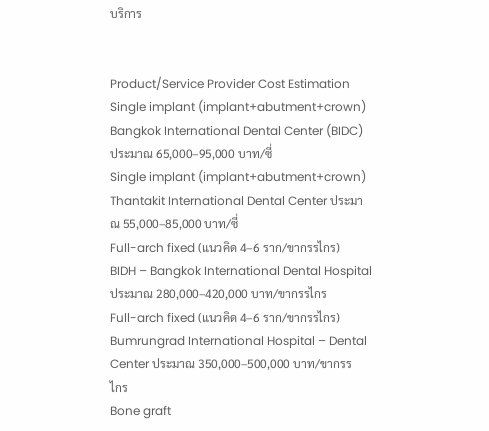บริการ


Product/Service Provider Cost Estimation
Single implant (implant+abutment+crown) Bangkok International Dental Center (BIDC) ประมาณ 65,000–95,000 บาท/ซี่
Single implant (implant+abutment+crown) Thantakit International Dental Center ประมาณ 55,000–85,000 บาท/ซี่
Full-arch fixed (แนวคิด 4–6 ราก/ขากรรไกร) BIDH – Bangkok International Dental Hospital ประมาณ 280,000–420,000 บาท/ขากรรไกร
Full-arch fixed (แนวคิด 4–6 ราก/ขากรรไกร) Bumrungrad International Hospital – Dental Center ประมาณ 350,000–500,000 บาท/ขากรรไกร
Bone graft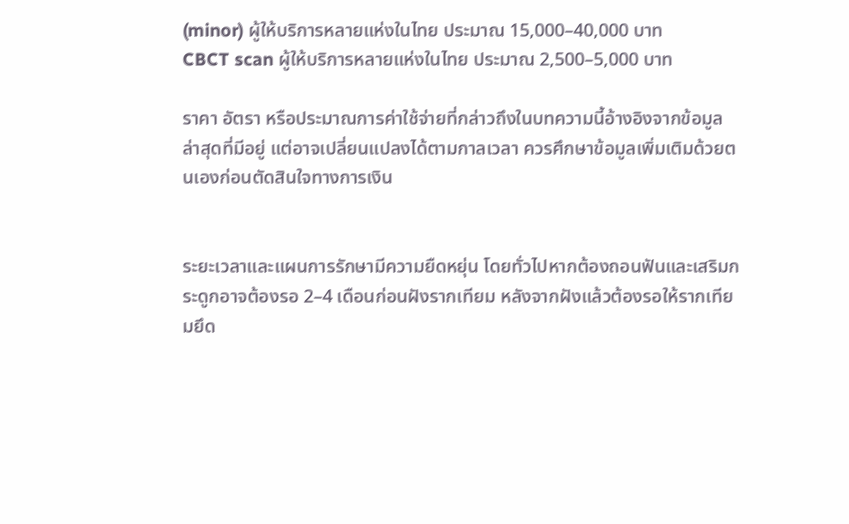(minor) ผู้ให้บริการหลายแห่งในไทย ประมาณ 15,000–40,000 บาท
CBCT scan ผู้ให้บริการหลายแห่งในไทย ประมาณ 2,500–5,000 บาท

ราคา อัตรา หรือประมาณการค่าใช้จ่ายที่กล่าวถึงในบทความนี้อ้างอิงจากข้อมูลล่าสุดที่มีอยู่ แต่อาจเปลี่ยนแปลงได้ตามกาลเวลา ควรศึกษาข้อมูลเพิ่มเติมด้วยตนเองก่อนตัดสินใจทางการเงิน


ระยะเวลาและแผนการรักษามีความยืดหยุ่น โดยทั่วไปหากต้องถอนฟันและเสริมกระดูกอาจต้องรอ 2–4 เดือนก่อนฝังรากเทียม หลังจากฝังแล้วต้องรอให้รากเทียมยึด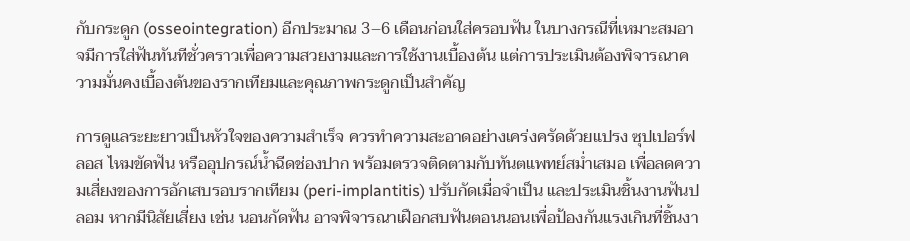กับกระดูก (osseointegration) อีกประมาณ 3–6 เดือนก่อนใส่ครอบฟัน ในบางกรณีที่เหมาะสมอาจมีการใส่ฟันทันทีชั่วคราวเพื่อความสวยงามและการใช้งานเบื้องต้น แต่การประเมินต้องพิจารณาความมั่นคงเบื้องต้นของรากเทียมและคุณภาพกระดูกเป็นสำคัญ

การดูแลระยะยาวเป็นหัวใจของความสำเร็จ ควรทำความสะอาดอย่างเคร่งครัดด้วยแปรง ซุปเปอร์ฟลอส ไหมขัดฟัน หรืออุปกรณ์น้ำฉีดช่องปาก พร้อมตรวจติดตามกับทันตแพทย์สม่ำเสมอ เพื่อลดความเสี่ยงของการอักเสบรอบรากเทียม (peri-implantitis) ปรับกัดเมื่อจำเป็น และประเมินชิ้นงานฟันปลอม หากมีนิสัยเสี่ยง เช่น นอนกัดฟัน อาจพิจารณาเฝือกสบฟันตอนนอนเพื่อป้องกันแรงเกินที่ชิ้นงา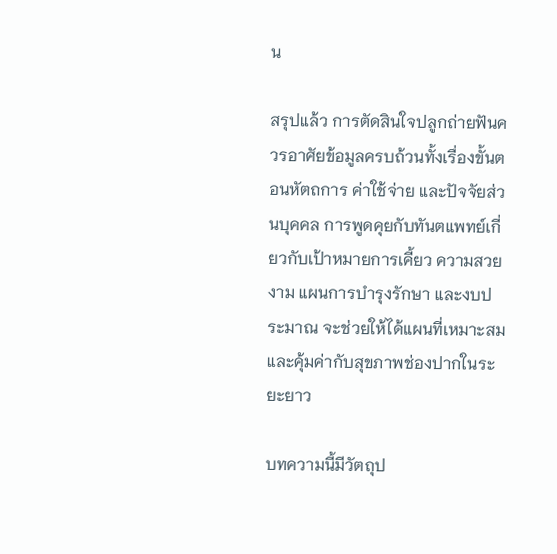น

สรุปแล้ว การตัดสินใจปลูกถ่ายฟันควรอาศัยข้อมูลครบถ้วนทั้งเรื่องขั้นตอนหัตถการ ค่าใช้จ่าย และปัจจัยส่วนบุคคล การพูดคุยกับทันตแพทย์เกี่ยวกับเป้าหมายการเคี้ยว ความสวยงาม แผนการบำรุงรักษา และงบประมาณ จะช่วยให้ได้แผนที่เหมาะสมและคุ้มค่ากับสุขภาพช่องปากในระยะยาว

บทความนี้มีวัตถุป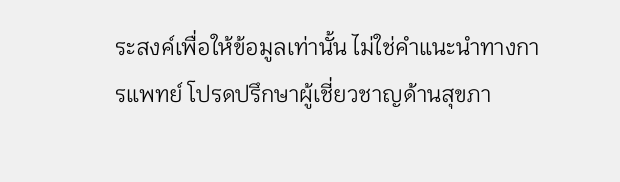ระสงค์เพื่อให้ข้อมูลเท่านั้น ไม่ใช่คำแนะนำทางการแพทย์ โปรดปรึกษาผู้เชี่ยวชาญด้านสุขภา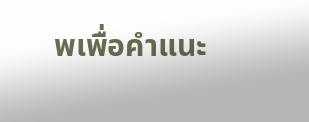พเพื่อคำแนะ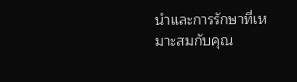นำและการรักษาที่เหมาะสมกับคุณ